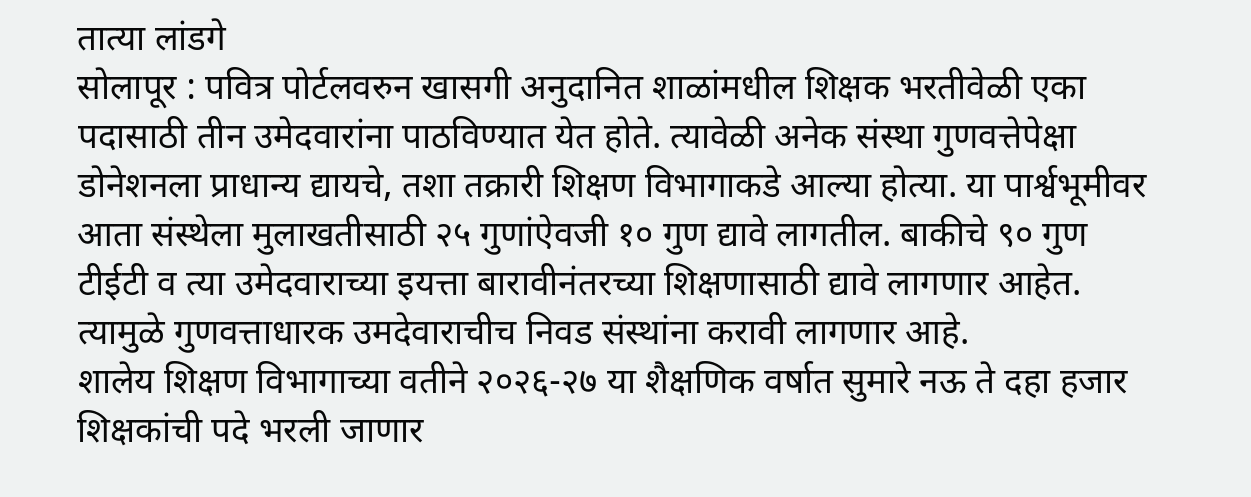तात्या लांडगे
सोलापूर : पवित्र पोर्टलवरुन खासगी अनुदानित शाळांमधील शिक्षक भरतीवेळी एका पदासाठी तीन उमेदवारांना पाठविण्यात येत होते. त्यावेळी अनेक संस्था गुणवत्तेपेक्षा डोनेशनला प्राधान्य द्यायचे, तशा तक्रारी शिक्षण विभागाकडे आल्या होत्या. या पार्श्वभूमीवर आता संस्थेला मुलाखतीसाठी २५ गुणांऐवजी १० गुण द्यावे लागतील. बाकीचे ९० गुण टीईटी व त्या उमेदवाराच्या इयत्ता बारावीनंतरच्या शिक्षणासाठी द्यावे लागणार आहेत. त्यामुळे गुणवत्ताधारक उमदेवाराचीच निवड संस्थांना करावी लागणार आहे.
शालेय शिक्षण विभागाच्या वतीने २०२६-२७ या शैक्षणिक वर्षात सुमारे नऊ ते दहा हजार शिक्षकांची पदे भरली जाणार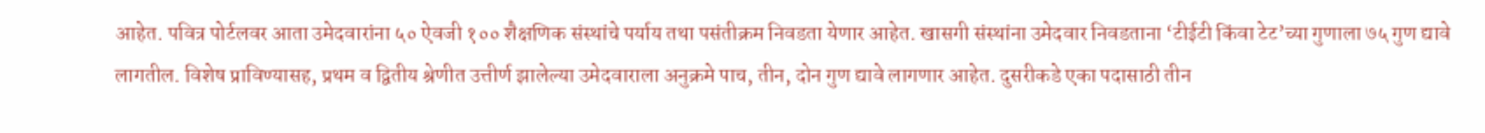आहेत. पवित्र पोर्टलवर आता उमेदवारांना ५० ऐवजी १०० शैक्षणिक संस्थांचे पर्याय तथा पसंतीक्रम निवडता येणार आहेत. खासगी संस्थांना उमेदवार निवडताना ‘टीईटी किंवा टेट’च्या गुणाला ७५ गुण द्यावे लागतील. विशेष प्राविण्यासह, प्रथम व द्वितीय श्रेणीत उत्तीर्ण झालेल्या उमेदवाराला अनुक्रमे पाच, तीन, दोन गुण द्यावे लागणार आहेत. दुसरीकडे एका पदासाठी तीन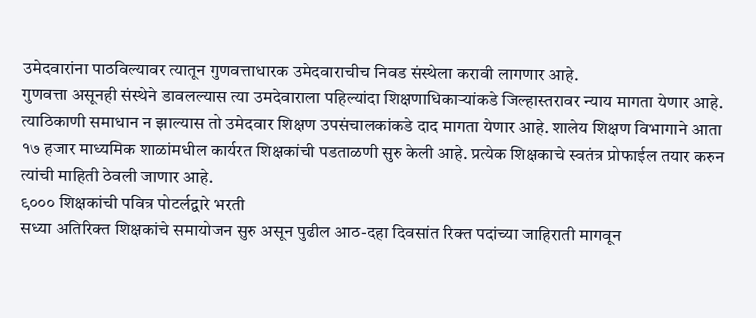उमेदवारांना पाठविल्यावर त्यातून गुणवत्ताधारक उमेदवाराचीच निवड संस्थेला करावी लागणार आहे.
गुणवत्ता असूनही संस्थेने डावलल्यास त्या उमदेवाराला पहिल्यांदा शिक्षणाधिकाऱ्यांकडे जिल्हास्तरावर न्याय मागता येणार आहे. त्याठिकाणी समाधान न झाल्यास तो उमेदवार शिक्षण उपसंचालकांकडे दाद मागता येणार आहे. शालेय शिक्षण विभागाने आता १७ हजार माध्यमिक शाळांमधील कार्यरत शिक्षकांची पडताळणी सुरु केली आहे. प्रत्येक शिक्षकाचे स्वतंत्र प्रोफाईल तयार करुन त्यांची माहिती ठेवली जाणार आहे.
९००० शिक्षकांची पवित्र पोटर्लद्वारे भरती
सध्या अतिरिक्त शिक्षकांचे समायोजन सुरु असून पुढील आठ-दहा दिवसांत रिक्त पदांच्या जाहिराती मागवून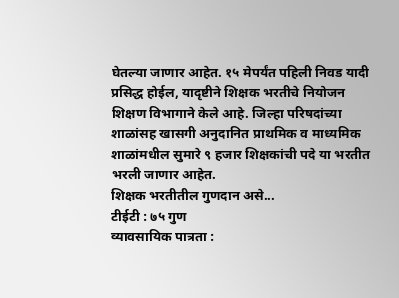घेतल्या जाणार आहेत. १५ मेपर्यंत पहिली निवड यादी प्रसिद्ध होईल, यादृष्टीने शिक्षक भरतीचे नियोजन शिक्षण विभागाने केले आहे. जिल्हा परिषदांच्या शाळांसह खासगी अनुदानित प्राथमिक व माध्यमिक शाळांमधील सुमारे ९ हजार शिक्षकांची पदे या भरतीत भरली जाणार आहेत.
शिक्षक भरतीतील गुणदान असे...
टीईटी : ७५ गुण
व्यावसायिक पात्रता :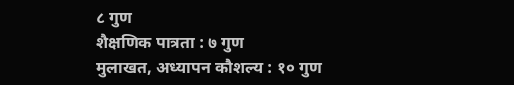८ गुण
शैक्षणिक पात्रता : ७ गुण
मुलाखत, अध्यापन कौशल्य : १० गुण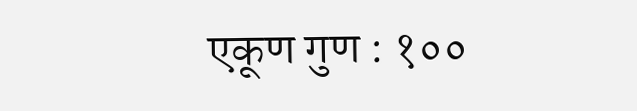एकूण गुण : १००